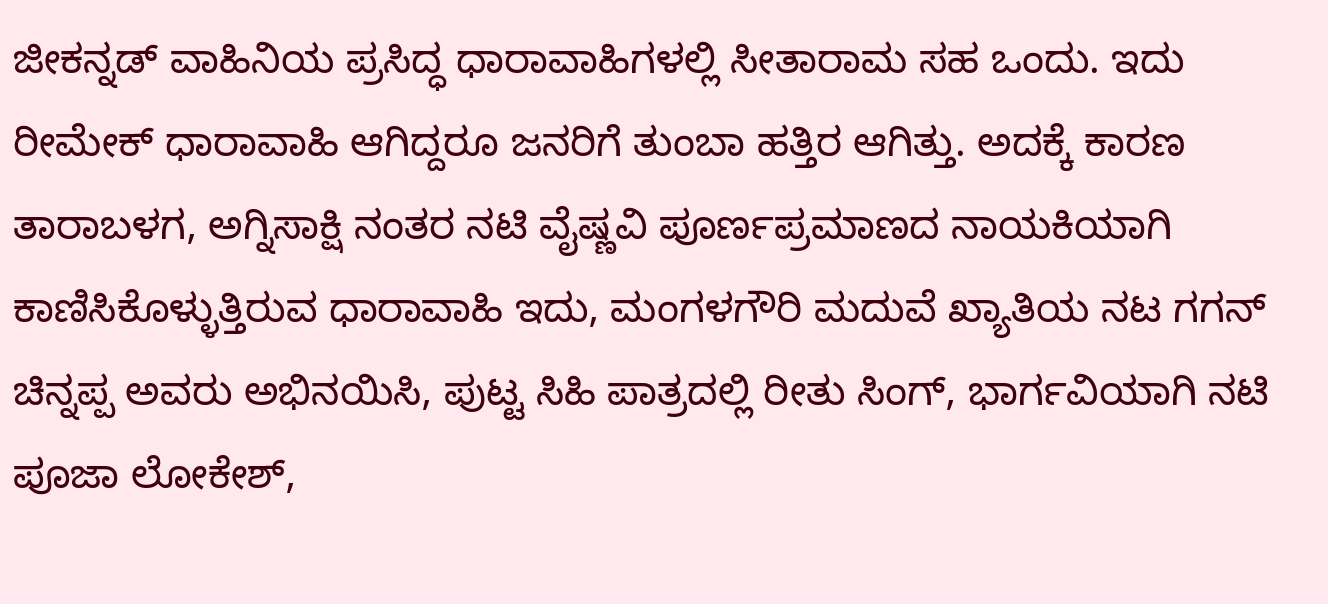ಜೀಕನ್ನಡ್ ವಾಹಿನಿಯ ಪ್ರಸಿದ್ಧ ಧಾರಾವಾಹಿಗಳಲ್ಲಿ ಸೀತಾರಾಮ ಸಹ ಒಂದು. ಇದು ರೀಮೇಕ್ ಧಾರಾವಾಹಿ ಆಗಿದ್ದರೂ ಜನರಿಗೆ ತುಂಬಾ ಹತ್ತಿರ ಆಗಿತ್ತು. ಅದಕ್ಕೆ ಕಾರಣ ತಾರಾಬಳಗ, ಅಗ್ನಿಸಾಕ್ಷಿ ನಂತರ ನಟಿ ವೈಷ್ಣವಿ ಪೂರ್ಣಪ್ರಮಾಣದ ನಾಯಕಿಯಾಗಿ ಕಾಣಿಸಿಕೊಳ್ಳುತ್ತಿರುವ ಧಾರಾವಾಹಿ ಇದು, ಮಂಗಳಗೌರಿ ಮದುವೆ ಖ್ಯಾತಿಯ ನಟ ಗಗನ್ ಚಿನ್ನಪ್ಪ ಅವರು ಅಭಿನಯಿಸಿ, ಪುಟ್ಟ ಸಿಹಿ ಪಾತ್ರದಲ್ಲಿ ರೀತು ಸಿಂಗ್, ಭಾರ್ಗವಿಯಾಗಿ ನಟಿ ಪೂಜಾ ಲೋಕೇಶ್,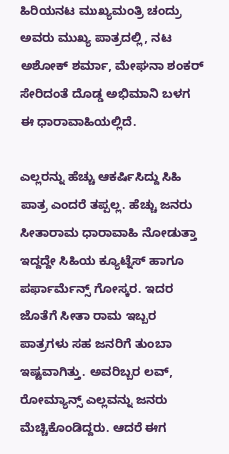ಹಿರಿಯನಟ ಮುಖ್ಯಮಂತ್ರಿ ಚಂದ್ರು ಅವರು ಮುಖ್ಯ ಪಾತ್ರದಲ್ಲಿ, ನಟ ಅಶೋಕ್ ಶರ್ಮಾ, ಮೇಘನಾ ಶಂಕರ್ ಸೇರಿದಂತೆ ದೊಡ್ಡ ಅಭಿಮಾನಿ ಬಳಗ ಈ ಧಾರಾವಾಹಿಯಲ್ಲಿದೆ.

ಎಲ್ಲರನ್ನು ಹೆಚ್ಚು ಆಕರ್ಷಿಸಿದ್ದು ಸಿಹಿ ಪಾತ್ರ ಎಂದರೆ ತಪ್ಪಲ್ಲ. ಹೆಚ್ಚು ಜನರು ಸೀತಾರಾಮ ಧಾರಾವಾಹಿ ನೋಡುತ್ತಾ ಇದ್ದದ್ದೇ ಸಿಹಿಯ ಕ್ಯೂಟ್ನೆಸ್ ಹಾಗೂ ಪರ್ಫಾರ್ಮೆನ್ಸ್ ಗೋಸ್ಕರ. ಇದರ ಜೊತೆಗೆ ಸೀತಾ ರಾಮ ಇಬ್ಬರ ಪಾತ್ರಗಳು ಸಹ ಜನರಿಗೆ ತುಂಬಾ ಇಷ್ಟವಾಗಿತ್ತು. ಅವರಿಬ್ಬರ ಲವ್, ರೋಮ್ಯಾನ್ಸ್ ಎಲ್ಲವನ್ನು ಜನರು ಮೆಚ್ಚಿಕೊಂಡಿದ್ದರು. ಆದರೆ ಈಗ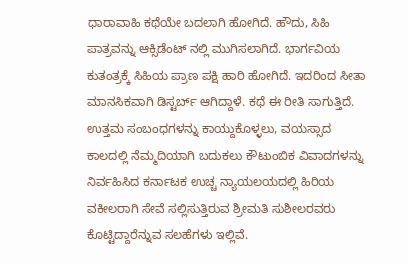ಧಾರಾವಾಹಿ ಕಥೆಯೇ ಬದಲಾಗಿ ಹೋಗಿದೆ. ಹೌದು, ಸಿಹಿ ಪಾತ್ರವನ್ನು ಆಕ್ಸಿಡೆಂಟ್ ನಲ್ಲಿ ಮುಗಿಸಲಾಗಿದೆ. ಭಾರ್ಗವಿಯ ಕುತಂತ್ರಕ್ಕೆ ಸಿಹಿಯ ಪ್ರಾಣ ಪಕ್ಷಿ ಹಾರಿ ಹೋಗಿದೆ. ಇದರಿಂದ ಸೀತಾ ಮಾನಸಿಕವಾಗಿ ಡಿಸ್ಟರ್ಬ್ ಆಗಿದ್ದಾಳೆ. ಕಥೆ ಈ ರೀತಿ ಸಾಗುತ್ತಿದೆ.
ಉತ್ತಮ ಸಂಬಂಧಗಳನ್ನು ಕಾಯ್ದುಕೊಳ್ಳಲು, ವಯಸ್ಸಾದ ಕಾಲದಲ್ಲಿ ನೆಮ್ಮದಿಯಾಗಿ ಬದುಕಲು ಕೌಟುಂಬಿಕ ವಿವಾದಗಳನ್ನು ನಿರ್ವಹಿಸಿದ ಕರ್ನಾಟಕ ಉಚ್ಚ ನ್ಯಾಯಲಯದಲ್ಲಿ ಹಿರಿಯ ವಕೀಲರಾಗಿ ಸೇವೆ ಸಲ್ಲಿಸುತ್ತಿರುವ ಶ್ರೀಮತಿ ಸುಶೀಲರವರು ಕೊಟ್ಟಿದ್ದಾರೆನ್ನುವ ಸಲಹೆಗಳು ಇಲ್ಲಿವೆ.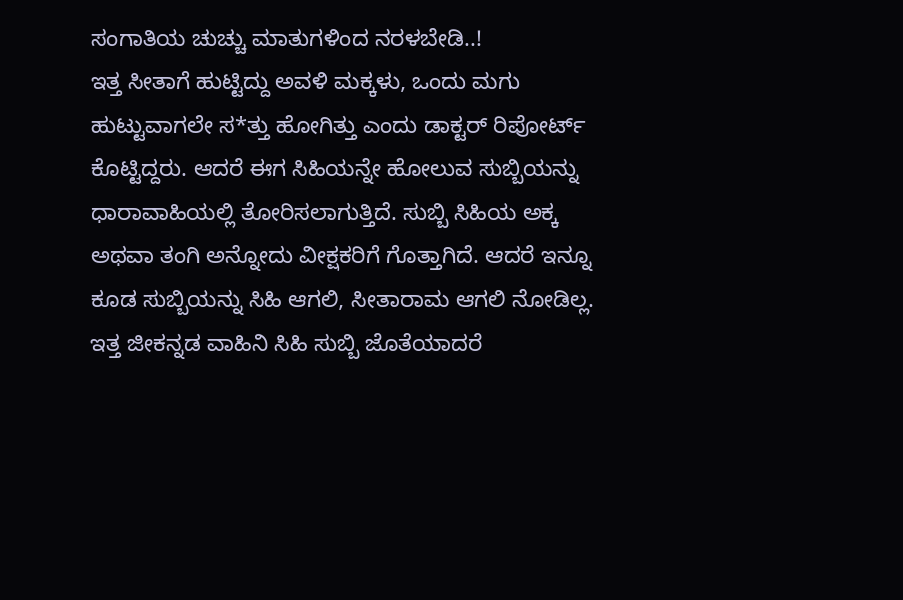ಸಂಗಾತಿಯ ಚುಚ್ಚು ಮಾತುಗಳಿಂದ ನರಳಬೇಡಿ..!
ಇತ್ತ ಸೀತಾಗೆ ಹುಟ್ಟಿದ್ದು ಅವಳಿ ಮಕ್ಕಳು, ಒಂದು ಮಗು ಹುಟ್ಟುವಾಗಲೇ ಸ*ತ್ತು ಹೋಗಿತ್ತು ಎಂದು ಡಾಕ್ಟರ್ ರಿಪೋರ್ಟ್ ಕೊಟ್ಟಿದ್ದರು. ಆದರೆ ಈಗ ಸಿಹಿಯನ್ನೇ ಹೋಲುವ ಸುಬ್ಬಿಯನ್ನು ಧಾರಾವಾಹಿಯಲ್ಲಿ ತೋರಿಸಲಾಗುತ್ತಿದೆ. ಸುಬ್ಬಿ ಸಿಹಿಯ ಅಕ್ಕ ಅಥವಾ ತಂಗಿ ಅನ್ನೋದು ವೀಕ್ಷಕರಿಗೆ ಗೊತ್ತಾಗಿದೆ. ಆದರೆ ಇನ್ನೂ ಕೂಡ ಸುಬ್ಬಿಯನ್ನು ಸಿಹಿ ಆಗಲಿ, ಸೀತಾರಾಮ ಆಗಲಿ ನೋಡಿಲ್ಲ. ಇತ್ತ ಜೀಕನ್ನಡ ವಾಹಿನಿ ಸಿಹಿ ಸುಬ್ಬಿ ಜೊತೆಯಾದರೆ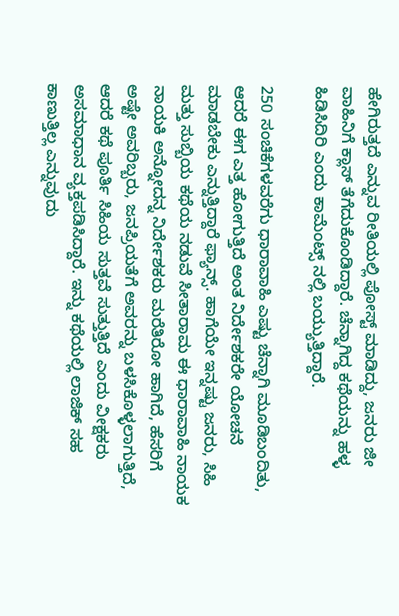ಹೇಗಿರುತ್ತದೆ ಎನ್ನುವ ರೀತಿಯಲ್ಲಿ ಪೋಸ್ಟ್ ಮಾಡಿದ್ದು, ಜನರು ಜೀ ವಾಹಿನಿಗೆ ಕ್ಲಾಸ್ ತೆಗೆದುಕೊಂಡಿದ್ದಾರೆ. ಚೆನ್ನಾಗಿದ್ದ ಕಥೆಯನ್ನು ಹಳ್ಳ ಹಿಡಿಸಿದಿರಿ ಎಂದು ಕಾಮೆಂಟ್ಸ್ ನಲ್ಲಿ ಬಯ್ಯುತ್ತಿದ್ದಾರೆ.

250 ಸಂಚಿಕೆಗಳವರೆಗು ಧಾರಾವಾಹಿ ಎಷ್ಟು ಚೆನ್ನಾಗಿ ಮೂಡಿಬಂದಿತು, ಆದರೆ ಈಗ ಎತ್ತ ಹೋಗುತ್ತಿದೆ ಅಂತ ನಿರ್ದೇಶಕರೇ ಯೋಚನೆ ಮಾಡಬೇಕು ಎನ್ನುತ್ತಿದ್ದಾರೆ ಫ್ಯಾನ್ಸ್. ಹಾಗೆಯೇ ಇನ್ನಷ್ಟು ಜನರು, ಸಿಹಿ ಮತ್ತು ಸುಬ್ಬಿಯ ಕಥೆಯ ನಡುವೆ ಸೀತಾರಾಮ ಈ ಧಾರಾವಾಹಿ ನಾಯಕ ನಾಯಕಿ ಅನ್ನೋದನ್ನ ನಿರ್ದೇಶಕರು ಮರೆತಿರೋ ಹಾಗಿದೆ, ಹೆಸರಿಗೆ ಅಷ್ಟೇ ಅವರಿಬ್ಬರು, ಜನಪ್ರಿಯತೆಗೆ ಅವರನ್ನು ಬಳಸಿಕೊಳ್ಳಲಾಗುತ್ತಿದೆ, ಆದರೆ ಕಥೆ ಪೂರ್ತಿ ಸಿಹಿಯ ಸುತ್ತವೆ ಸುತ್ತುತ್ತಿದೆ ಎಂದು ವೀಕ್ಷಕರು ಅಸಮಾಧಾನ ವ್ಯಕ್ತಪಡಿಸಿದ್ದಾರೆ. ಇನ್ನು ಕಥೆಯಲ್ಲಿ ಲಾಜಿಕ್ ಸಹ ಕಾಣುತ್ತಿಲ್ಲ ಎನ್ನುವುದು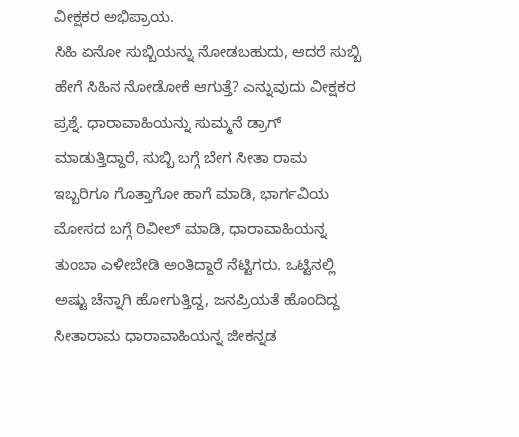ವೀಕ್ಷಕರ ಅಭಿಪ್ರಾಯ.
ಸಿಹಿ ಏನೋ ಸುಬ್ಬಿಯನ್ನು ನೋಡಬಹುದು, ಆದರೆ ಸುಬ್ಬಿ ಹೇಗೆ ಸಿಹಿನ ನೋಡೋಕೆ ಆಗುತ್ತೆ? ಎನ್ನುವುದು ವೀಕ್ಷಕರ ಪ್ರಶ್ನೆ. ಧಾರಾವಾಹಿಯನ್ನು ಸುಮ್ಮನೆ ಡ್ರಾಗ್ ಮಾಡುತ್ತಿದ್ದಾರೆ, ಸುಬ್ಬಿ ಬಗ್ಗೆ ಬೇಗ ಸೀತಾ ರಾಮ ಇಬ್ಬರಿಗೂ ಗೊತ್ತಾಗೋ ಹಾಗೆ ಮಾಡಿ, ಭಾರ್ಗವಿಯ ಮೋಸದ ಬಗ್ಗೆ ರಿವೀಲ್ ಮಾಡಿ, ಧಾರಾವಾಹಿಯನ್ನ ತುಂಬಾ ಎಳೀಬೇಡಿ ಅಂತಿದ್ದಾರೆ ನೆಟ್ಟಿಗರು. ಒಟ್ಟಿನಲ್ಲಿ ಅಷ್ಟು ಚೆನ್ನಾಗಿ ಹೋಗುತ್ತಿದ್ದ, ಜನಪ್ರಿಯತೆ ಹೊಂದಿದ್ದ ಸೀತಾರಾಮ ಧಾರಾವಾಹಿಯನ್ನ ಜೀಕನ್ನಡ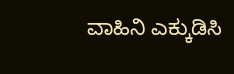ವಾಹಿನಿ ಎಕ್ಕುಡಿಸಿ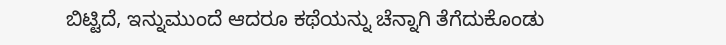ಬಿಟ್ಟಿದೆ, ಇನ್ನುಮುಂದೆ ಆದರೂ ಕಥೆಯನ್ನು ಚೆನ್ನಾಗಿ ತೆಗೆದುಕೊಂಡು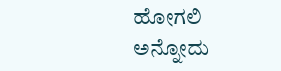ಹೋಗಲಿ ಅನ್ನೋದು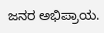ಜನರ ಅಭಿಪ್ರಾಯ.